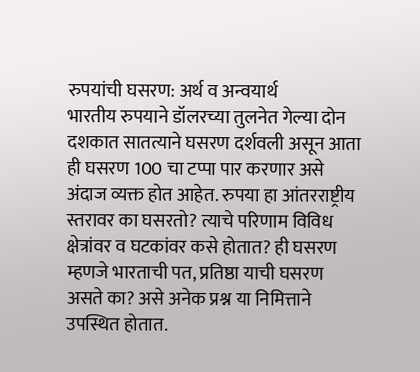रुपयांची घसरण: अर्थ व अन्वयार्थ
भारतीय रुपयाने डॉलरच्या तुलनेत गेल्या दोन दशकात सातत्याने घसरण दर्शवली असून आता ही घसरण 100 चा टप्पा पार करणार असे अंदाज व्यक्त होत आहेत. रुपया हा आंतरराष्ट्रीय स्तरावर का घसरतो? त्याचे परिणाम विविध क्षेत्रांवर व घटकांवर कसे होतात? ही घसरण म्हणजे भारताची पत, प्रतिष्ठा याची घसरण असते का? असे अनेक प्रश्न या निमित्ताने उपस्थित होतात.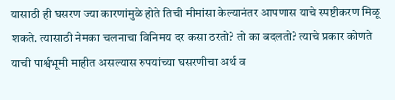यासाठी ही घसरण ज्या कारणांमुळे होते तिची मीमांसा केल्यानंतर आपणास याचे स्पष्टीकरण मिळू शकते. त्यासाठी नेमका चलनाचा विनिमय दर कसा ठरतो? तो का बदलतो? त्याचे प्रकार कोणते याची पार्श्वभूमी माहीत असल्यास रुपयांच्या घसरणीचा अर्थ व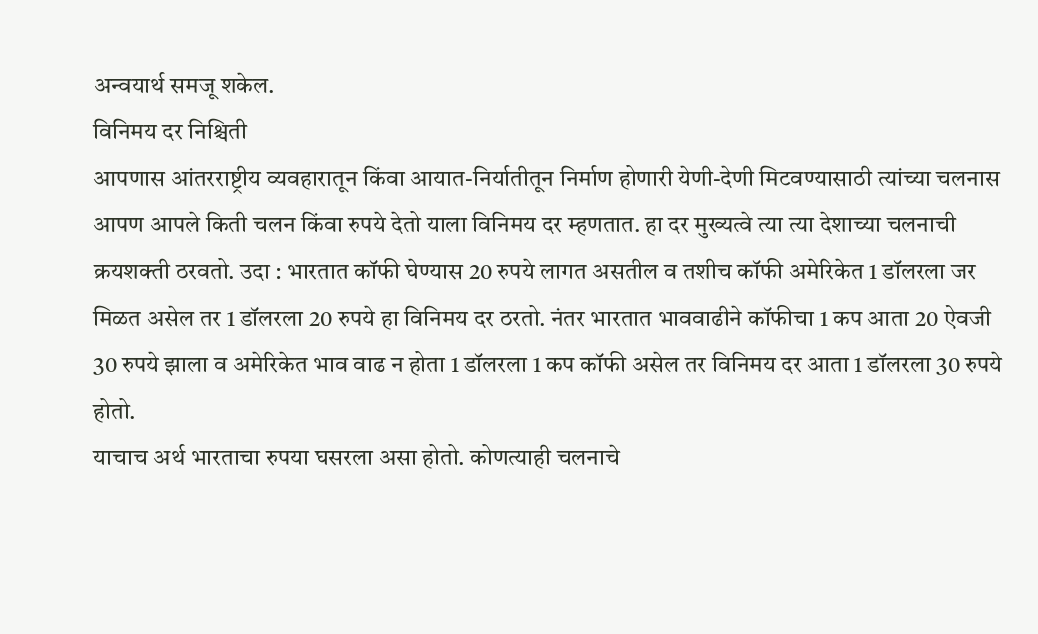अन्वयार्थ समजू शकेल.
विनिमय दर निश्चिती
आपणास आंतरराष्ट्रीय व्यवहारातून किंवा आयात-निर्यातीतून निर्माण होणारी येणी-देणी मिटवण्यासाठी त्यांच्या चलनास आपण आपले किती चलन किंवा रुपये देतो याला विनिमय दर म्हणतात. हा दर मुख्यत्वे त्या त्या देशाच्या चलनाची क्रयशक्ती ठरवतो. उदा : भारतात कॉफी घेण्यास 20 रुपये लागत असतील व तशीच कॉफी अमेरिकेत 1 डॉलरला जर मिळत असेल तर 1 डॉलरला 20 रुपये हा विनिमय दर ठरतो. नंतर भारतात भाववाढीने कॉफीचा 1 कप आता 20 ऐवजी 30 रुपये झाला व अमेरिकेत भाव वाढ न होता 1 डॉलरला 1 कप कॉफी असेल तर विनिमय दर आता 1 डॉलरला 30 रुपये होतो.
याचाच अर्थ भारताचा रुपया घसरला असा होतो. कोणत्याही चलनाचे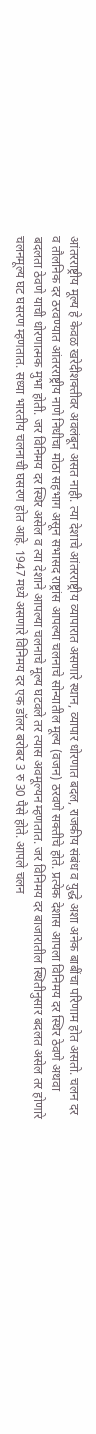आंतरराष्ट्रीय मूल्य हे केवळ खरेदीशक्तीवर अवलंबून असत नाही. त्या देशाचे आंतरराष्ट्रीय व्यापारात असणारे स्थान, व्यापार धोरणात बदल, राजकीय संबंध व युद्धे अशा अनेक बाबींचा परिणाम होत असतो. चलन दर व तौलनिक दर ठरवण्यात आंतरराष्ट्रीय नाणे निधीचा मोठा सहभाग असून सभासद राष्ट्रांस आपल्या चलनाचे सोन्यातील मूल्य (वजन) ठरवणे सक्तीचे होते. प्रत्येक देशास आपला विनिमय दर स्थिर ठेवणे अथवा बदलता ठेवणे याची धोरणात्मक मुभा होती. जर विनिमय दर स्थिर असेल व त्या देशाने आपल्या चलनाचे मूल्य घटवले तर त्यास अवमूल्यन म्हणतात. जर विनिमय दर बाजारातील स्थितीनुसार बदलत असेल तर होणारे चलनमूल्य घट घसरण म्हणतात. सध्या भारतीय चलनाची घसरण होत आहे. 1947 मध्ये असणारे विनिमय दर एक डॉलर बरोबर 3 रु 30 पैसे होते. आपले चलन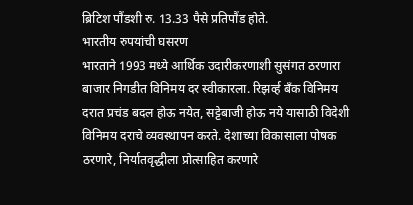ब्रिटिश पौंडशी रु. 13.33 पैसे प्रतिपौंड होते.
भारतीय रुपयांची घसरण
भारताने 1993 मध्ये आर्थिक उदारीकरणाशी सुसंगत ठरणारा बाजार निगडीत विनिमय दर स्वीकारला. रिझर्व्ह बँक विनिमय दरात प्रचंड बदल होऊ नयेत, सट्टेबाजी होऊ नये यासाठी विदेशी विनिमय दराचे व्यवस्थापन करते. देशाच्या विकासाला पोषक ठरणारे, निर्यातवृद्धीला प्रोत्साहित करणारे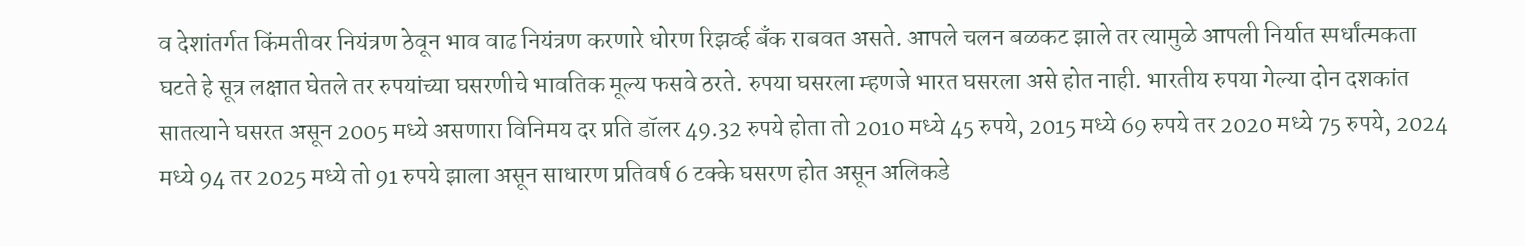व देशांतर्गत किंमतीवर नियंत्रण ठेवून भाव वाढ नियंत्रण करणारे धोरण रिझर्व्ह बँक राबवत असते. आपले चलन बळकट झाले तर त्यामुळे आपली निर्यात स्पर्धांत्मकता घटते हे सूत्र लक्षात घेतले तर रुपयांच्या घसरणीचे भावतिक मूल्य फसवे ठरते. रुपया घसरला म्हणजे भारत घसरला असे होत नाही. भारतीय रुपया गेल्या दोन दशकांत सातत्याने घसरत असून 2005 मध्ये असणारा विनिमय दर प्रति डॉलर 49.32 रुपये होता तो 2010 मध्ये 45 रुपये, 2015 मध्ये 69 रुपये तर 2020 मध्ये 75 रुपये, 2024 मध्ये 94 तर 2025 मध्ये तो 91 रुपये झाला असून साधारण प्रतिवर्ष 6 टक्के घसरण होत असून अलिकडे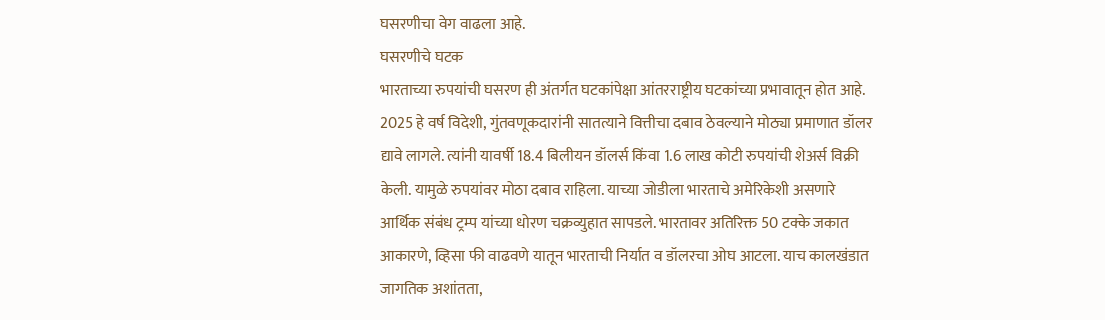घसरणीचा वेग वाढला आहे.
घसरणीचे घटक
भारताच्या रुपयांची घसरण ही अंतर्गत घटकांपेक्षा आंतरराष्ट्रीय घटकांच्या प्रभावातून होत आहे. 2025 हे वर्ष विदेशी, गुंतवणूकदारांनी सातत्याने वित्तीचा दबाव ठेवल्याने मोठ्या प्रमाणात डॉलर द्यावे लागले. त्यांनी यावर्षी 18.4 बिलीयन डॉलर्स किंवा 1.6 लाख कोटी रुपयांची शेअर्स विक्री केली. यामुळे रुपयांवर मोठा दबाव राहिला. याच्या जोडीला भारताचे अमेरिकेशी असणारे आर्थिक संबंध ट्रम्प यांच्या धोरण चक्रव्युहात सापडले. भारतावर अतिरिक्त 50 टक्के जकात आकारणे, व्हिसा फी वाढवणे यातून भारताची निर्यात व डॉलरचा ओघ आटला. याच कालखंडात जागतिक अशांतता,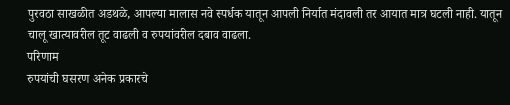पुरवठा साखळीत अडथळे, आपल्या मालास नवे स्पर्धक यातून आपली निर्यात मंदावली तर आयात मात्र घटली नाही. यातून चालू खात्यावरील तूट वाढली व रुपयांवरील दबाव वाढला.
परिणाम
रुपयांची घसरण अनेक प्रकारचे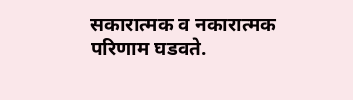सकारात्मक व नकारात्मक परिणाम घडवते.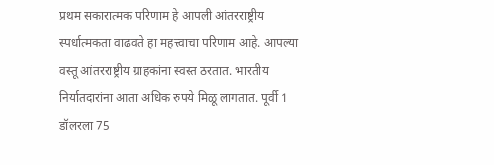प्रथम सकारात्मक परिणाम हे आपली आंतरराष्ट्रीय स्पर्धात्मकता वाढवते हा महत्त्वाचा परिणाम आहे. आपल्या वस्तू आंतरराष्ट्रीय ग्राहकांना स्वस्त ठरतात. भारतीय निर्यातदारांना आता अधिक रुपये मिळू लागतात. पूर्वी 1 डॉलरला 75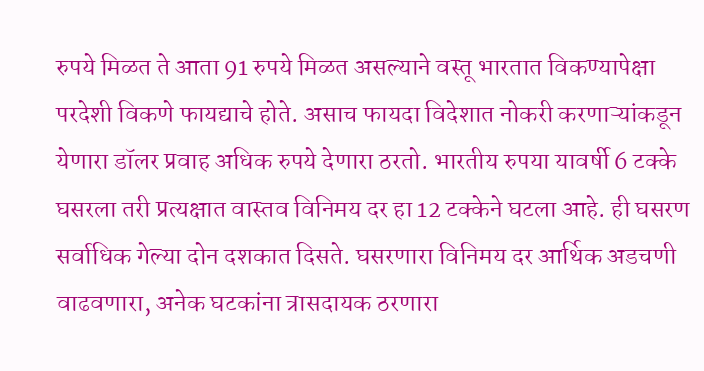रुपये मिळत ते आता 91 रुपये मिळत असल्याने वस्तू भारतात विकण्यापेक्षा परदेशी विकणे फायद्याचे होते. असाच फायदा विदेशात नोकरी करणाऱ्यांकडून येणारा डॉलर प्रवाह अधिक रुपये देणारा ठरतो. भारतीय रुपया यावर्षी 6 टक्के घसरला तरी प्रत्यक्षात वास्तव विनिमय दर हा 12 टक्केने घटला आहे. ही घसरण सर्वाधिक गेल्या दोन दशकात दिसते. घसरणारा विनिमय दर आर्थिक अडचणी वाढवणारा, अनेक घटकांना त्रासदायक ठरणारा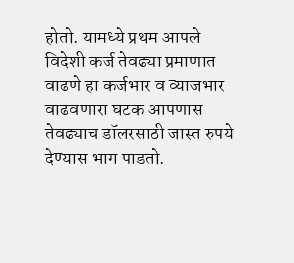होतो. यामध्ये प्रथम आपले विदेशी कर्ज तेवढ्या प्रमाणात वाढणे हा कर्जभार व व्याजभार वाढवणारा घटक आपणास तेवढ्याच डॉलरसाठी जास्त रुपये देण्यास भाग पाडतो.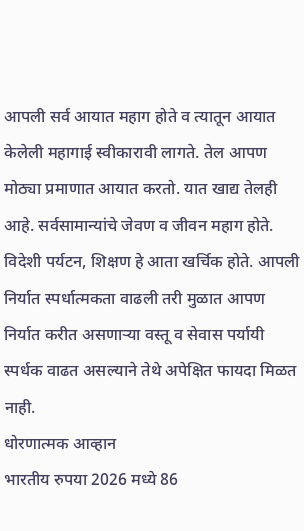आपली सर्व आयात महाग होते व त्यातून आयात केलेली महागाई स्वीकारावी लागते. तेल आपण मोठ्या प्रमाणात आयात करतो. यात खाद्य तेलही आहे. सर्वसामान्यांचे जेवण व जीवन महाग होते. विदेशी पर्यटन, शिक्षण हे आता खर्चिक होते. आपली निर्यात स्पर्धात्मकता वाढली तरी मुळात आपण निर्यात करीत असणाऱ्या वस्तू व सेवास पर्यायी स्पर्धक वाढत असल्याने तेथे अपेक्षित फायदा मिळत नाही.
धोरणात्मक आव्हान
भारतीय रुपया 2026 मध्ये 86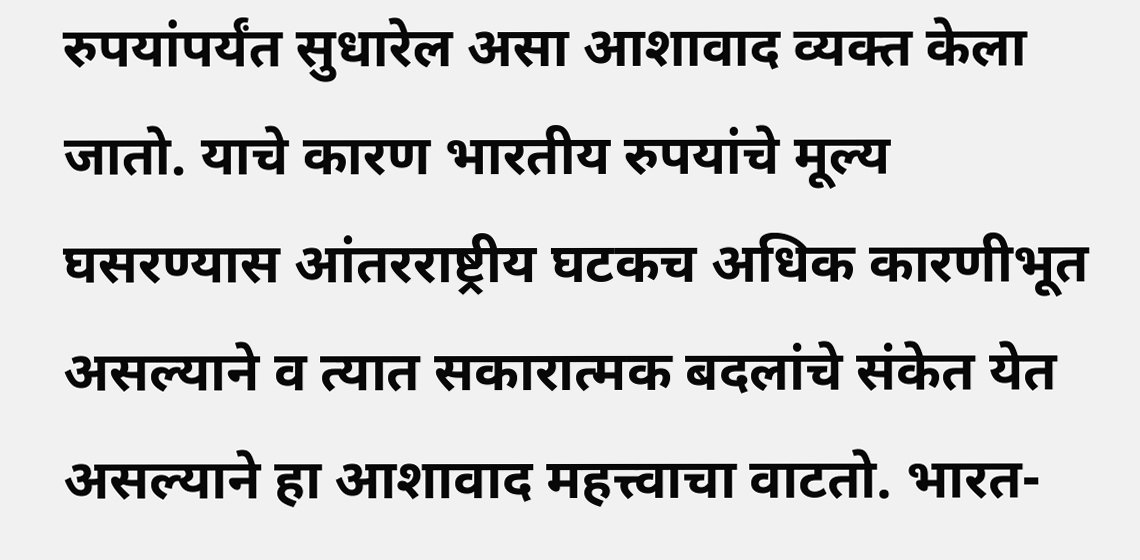रुपयांपर्यंत सुधारेल असा आशावाद व्यक्त केला जातो. याचे कारण भारतीय रुपयांचे मूल्य घसरण्यास आंतरराष्ट्रीय घटकच अधिक कारणीभूत असल्याने व त्यात सकारात्मक बदलांचे संकेत येत असल्याने हा आशावाद महत्त्वाचा वाटतो. भारत-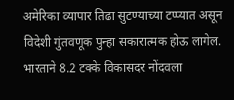अमेरिका व्यापार तिढा सुटण्याच्या टप्प्यात असून विदेशी गुंतवणूक पुन्हा सकारात्मक होऊ लागेल. भारताने 8.2 टक्के विकासदर नोंदवला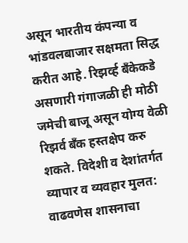असून भारतीय कंपन्या व भांडवलबाजार सक्षमता सिद्ध करीत आहे. रिझर्व्ह बँकेकडे असणारी गंगाजळी ही मोठी जमेची बाजू असून योग्य वेळी रिझर्व बँक हस्तक्षेप करु शकते. विदेशी व देशांतर्गत व्यापार व व्यवहार मुलत: वाढवणेस शासनाचा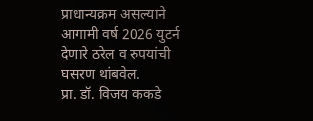प्राधान्यक्रम असल्याने आगामी वर्ष 2026 युटर्न देणारे ठरेल व रुपयांची घसरण थांबवेल.
प्रा. डॉ. विजय ककडे